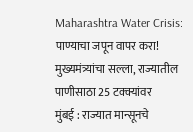Maharashtra Water Crisis: पाण्याचा जपून वापर करा! मुख्यमंत्र्यांचा सल्ला, राज्यातील पाणीसाठा 25 टक्क्यांवर
मुंबई : राज्यात मान्सूनचे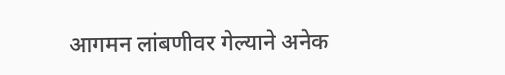आगमन लांबणीवर गेल्याने अनेक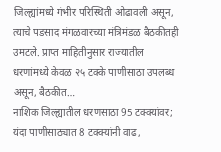जिल्ह्यांमध्ये गंभीर परिस्थिती ओढावली असून, त्याचे पडसाद मंगळवारच्या मंत्रिमंडळ बैठकीतही उमटले. प्राप्त माहितीनुसार राज्यातील धरणांमध्ये केवळ २५ टक्के पाणीसाठा उपलब्ध असून, बैठकीत…
नाशिक जिल्ह्यातील धरणसाठा 95 टक्क्यांवर; यंदा पाणीसाठ्यात 8 टक्क्यांनी वाढ,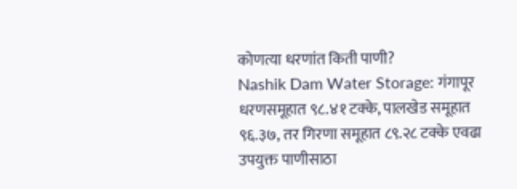कोणत्या धरणांत किती पाणी?
Nashik Dam Water Storage: गंगापूर धरणसमूहात ९८.४१ टक्के, पालखेड समूहात ९६.३७, तर गिरणा समूहात ८९.२८ टक्के एवढा उपयुक्त पाणीसाठा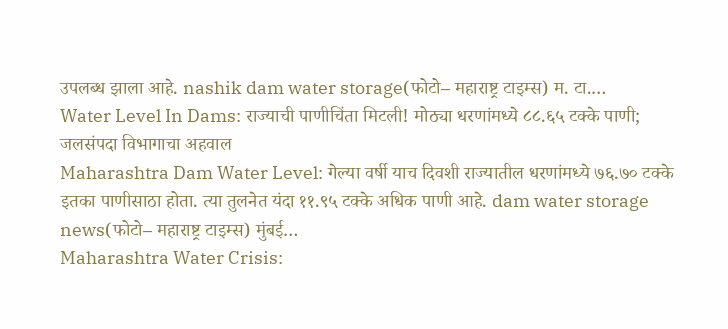उपलब्ध झाला आहे. nashik dam water storage(फोटो– महाराष्ट्र टाइम्स) म. टा.…
Water Level In Dams: राज्याची पाणीचिंता मिटली! मोठ्या धरणांमध्ये ८८.६५ टक्के पाणी; जलसंपदा विभागाचा अहवाल
Maharashtra Dam Water Level: गेल्या वर्षी याच दिवशी राज्यातील धरणांमध्ये ७६.७० टक्के इतका पाणीसाठा होता. त्या तुलनेत यंदा ११.९५ टक्के अधिक पाणी आहे. dam water storage news(फोटो– महाराष्ट्र टाइम्स) मुंबई…
Maharashtra Water Crisis: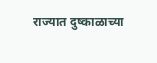राज्यात दुष्काळाच्या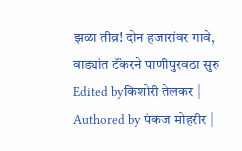झळा तीव्र! दोन हजारांवर गावे, वाड्यांत टॅंकरने पाणीपुरवठा सुरु
Edited byकिशोरी तेलकर | Authored by पंकज मोहरीर |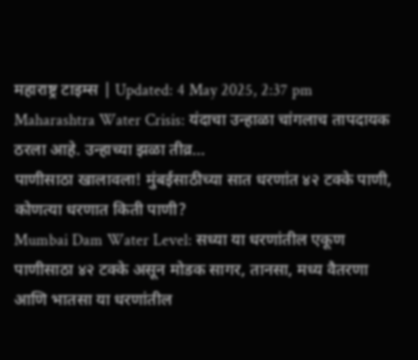महाराष्ट्र टाइम्स | Updated: 4 May 2025, 2:37 pm Maharashtra Water Crisis: यंदाचा उन्हाळा चांगलाच तापदायक ठरला आहे. उन्हाच्या झळा तीव्र…
पाणीसाठा खालावला! मुंबईसाठीच्या सात धरणांत ४२ टक्के पाणी, कोणत्या धरणात किती पाणी?
Mumbai Dam Water Level: सध्या या धरणांतील एकूण पाणीसाठा ४२ टक्के असून मोडक सागर, तानसा, मध्य वैतरणा आणि भातसा या धरणांतील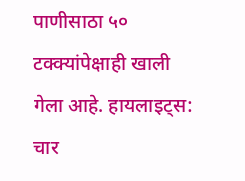पाणीसाठा ५० टक्क्यांपेक्षाही खाली गेला आहे. हायलाइट्स: चार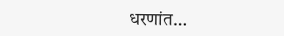धरणांत…